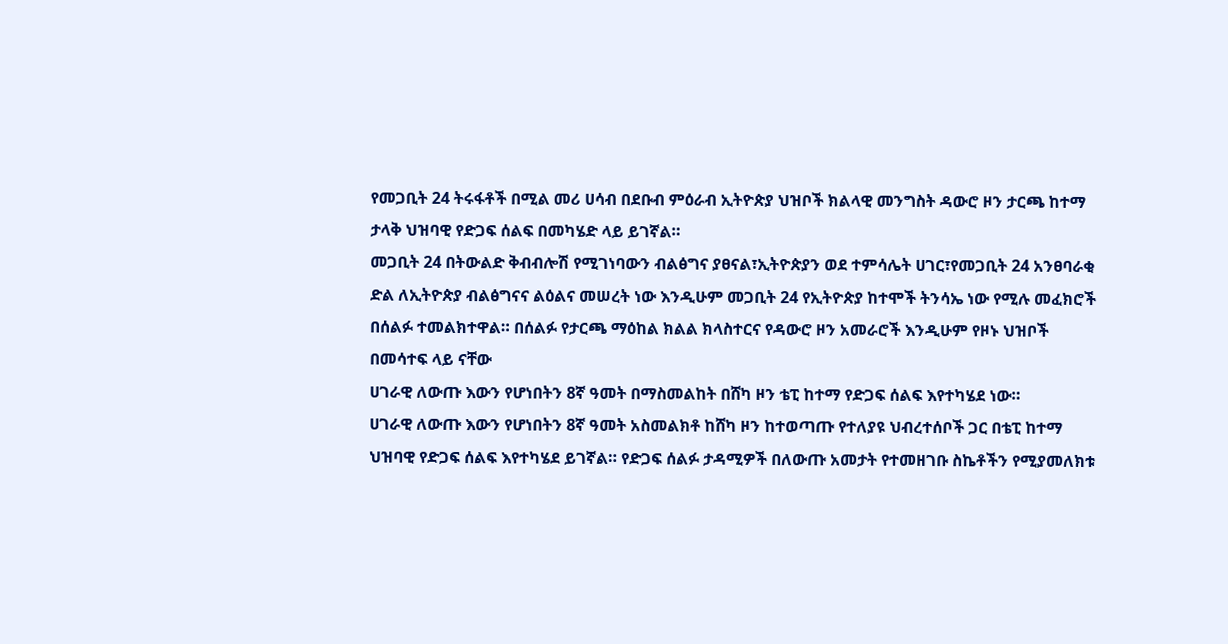የመጋቢት 24 ትሩፋቶች በሚል መሪ ሀሳብ በደቡብ ምዕራብ ኢትዮጵያ ህዝቦች ክልላዊ መንግስት ዳውሮ ዞን ታርጫ ከተማ ታላቅ ህዝባዊ የድጋፍ ሰልፍ በመካሄድ ላይ ይገኛል።
መጋቢት 24 በትውልድ ቅብብሎሽ የሚገነባውን ብልፅግና ያፀናል፣ኢትዮጵያን ወደ ተምሳሌት ሀገር፣የመጋቢት 24 አንፀባራቂ ድል ለኢትዮጵያ ብልፅግናና ልዕልና መሠረት ነው እንዲሁም መጋቢት 24 የኢትዮጵያ ከተሞች ትንሳኤ ነው የሚሉ መፈክሮች በሰልፉ ተመልክተዋል። በሰልፉ የታርጫ ማዕከል ክልል ክላስተርና የዳውሮ ዞን አመራሮች እንዲሁም የዞኑ ህዝቦች በመሳተፍ ላይ ናቸው
ሀገራዊ ለውጡ እውን የሆነበትን 8ኛ ዓመት በማስመልከት በሸካ ዞን ቴፒ ከተማ የድጋፍ ሰልፍ እየተካሄደ ነው።
ሀገራዊ ለውጡ እውን የሆነበትን 8ኛ ዓመት አስመልክቶ ከሸካ ዞን ከተወጣጡ የተለያዩ ህብረተሰቦች ጋር በቴፒ ከተማ ህዝባዊ የድጋፍ ሰልፍ እየተካሄደ ይገኛል። የድጋፍ ሰልፉ ታዳሚዎች በለውጡ አመታት የተመዘገቡ ስኬቶችን የሚያመለክቱ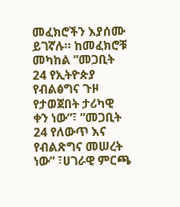መፈክሮችን እያሰሙ ይገኛሉ። ከመፈክሮቹ መካከል ”መጋቢት 24 የኢትዮጵያ የብልፅግና ጉዞ የታወጀበት ታሪካዊ ቀን ነው”፣ ”መጋቢት 24 የለውጥ እና የብልጽግና መሠረት ነው” ፣ሀገራዊ ምርጫ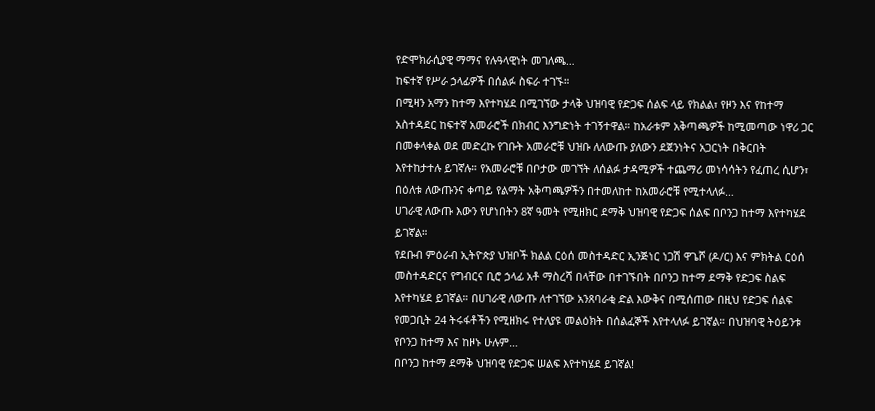የድሞክራሲያዊ ማማና የሉዓላዊነት መገለጫ…
ከፍተኛ የሥራ ኃላፊዎች በሰልፉ ስፍራ ተገኙ።
በሚዛን አማን ከተማ እየተካሄደ በሚገኘው ታላቅ ህዝባዊ የድጋፍ ሰልፍ ላይ የክልል፣ የዞን እና የከተማ አስተዳደር ከፍተኛ አመራሮች በክብር እንግድነት ተገኝተዋል። ከአራቱም አቅጣጫዎች ከሚመጣው ነዋሪ ጋር በመቀላቀል ወደ መድረኩ የገቡት አመራሮቹ ህዝቡ ለለውጡ ያለውን ደጀንነትና አጋርነት በቅርበት እየተከታተሉ ይገኛሉ። የአመራሮቹ በቦታው መገኘት ለሰልፉ ታዳሚዎች ተጨማሪ መነሳሳትን የፈጠረ ሲሆን፣ በዕለቱ ለውጡንና ቀጣይ የልማት አቅጣጫዎችን በተመለከተ ከአመራሮቹ የሚተላለፉ…
ሀገራዊ ለውጡ እውን የሆነበትን 8ኛ ዓመት የሚዘክር ደማቅ ህዝባዊ የድጋፍ ሰልፍ በቦንጋ ከተማ እየተካሄደ ይገኛል።
የደቡብ ምዕራብ ኢትዮጵያ ህዝቦች ክልል ርዕሰ መስተዳድር ኢንጅነር ነጋሽ ዋጌሾ (ዶ/ር) እና ምክትል ርዕሰ መስተዳድርና የግብርና ቢሮ ኃላፊ አቶ ማስረሻ በላቸው በተገኙበት በቦንጋ ከተማ ደማቅ የድጋፍ ስልፍ እየተካሄደ ይገኛል። በሀገራዊ ለውጡ ለተገኘው አንጸባራቂ ድል እውቅና በሚሰጠው በዚህ የድጋፍ ሰልፍ የመጋቢት 24 ትሩፋቶችን የሚዘክሩ የተለያዩ መልዕክት በሰልፈኞች እየተላለፉ ይገኛል። በህዝባዊ ትዕይንቱ የቦንጋ ከተማ እና ከዞኑ ሁሉም…
በቦንጋ ከተማ ደማቅ ህዝባዊ የድጋፍ ሠልፍ እየተካሄደ ይገኛል!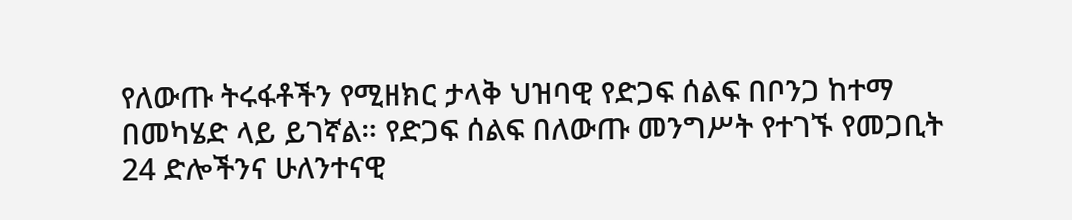የለውጡ ትሩፋቶችን የሚዘክር ታላቅ ህዝባዊ የድጋፍ ሰልፍ በቦንጋ ከተማ በመካሄድ ላይ ይገኛል። የድጋፍ ሰልፍ በለውጡ መንግሥት የተገኙ የመጋቢት 24 ድሎችንና ሁለንተናዊ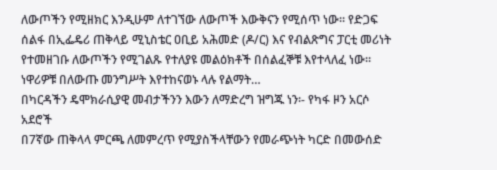ለውጦችን የሚዘክር እንዲሁም ለተገኘው ለውጦች እውቅናን የሚሰጥ ነው። የድጋፍ ሰልፋ በኢፌዴሪ ጠቅላይ ሚኒስቴር ዐቢይ አሕመድ (ዶ/ር) እና የብልጽግና ፓርቲ መሪነት የተመዘገቡ ለውጦችን የሚገልጹ የተለያዩ መልዕክቶች በሰልፈኞቹ እየተላለፈ ነው። ነዋሪዎቹ በለውጡ መንግሥት እየተከናወኑ ላሉ የልማት…
በካርዳችን ዴሞክራሲያዊ መብታችንን እውን ለማድረግ ዝግጁ ነን፡- የካፋ ዞን አርሶ አደሮች
በ7ኛው ጠቅላላ ምርጫ ለመምረጥ የሚያስችላቸውን የመራጭነት ካርድ በመውሰድ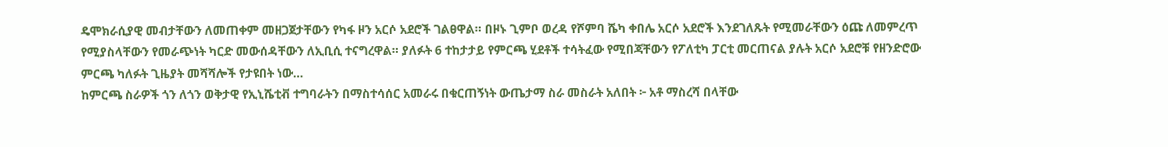ዴሞክራሲያዊ መብታቸውን ለመጠቀም መዘጋጀታቸውን የካፋ ዞን አርሶ አደሮች ገልፀዋል። በዞኑ ጊምቦ ወረዳ የሾምባ ሼካ ቀበሌ አርሶ አደሮች እንደገለጹት የሚመራቸውን ዕጩ ለመምረጥ የሚያስላቸውን የመራጭነት ካርድ መውሰዳቸውን ለኢቢሲ ተናግረዋል። ያለፉት 6 ተከታታይ የምርጫ ሂደቶች ተሳትፈው የሚበጃቸውን የፖለቲካ ፓርቲ መርጠናል ያሉት አርሶ አደሮቹ የዘንድሮው ምርጫ ካለፉት ጊዜያት መሻሻሎች የታዩበት ነው…
ከምርጫ ስራዎች ጎን ለጎን ወቅታዊ የኢኒሼቲቭ ተግባራትን በማስተሳሰር አመራሩ በቁርጠኝነት ውጤታማ ስራ መስራት አለበት ፦ አቶ ማስረሻ በላቸው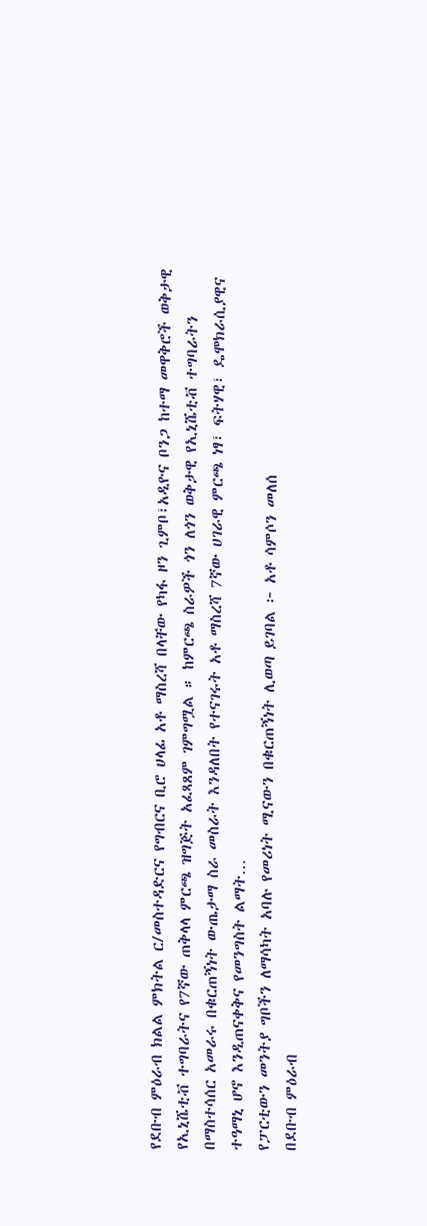የደቡብ ምዕራብ ክልል ምክትል ር/መስተዳድርና የግብርና ቢሮ ሀላፊ አቶ ማስረሻ በላቸው የካፋ ዞን ጊምቦ፣አዲዮና ቦንጋ ከተማ መዋቅሮች ወቅታዊ የኢኒሼቲቭ ተግባራትና የ7ኛው ጠቅላላ ምርጫ ዝግጅት አፈጻጸም ገምግሟል ። ከምርጫ ስራዎች ጎን ለጎን ወቅታዊ የኢኒሼቲቭ ተግባራትን በማስተሳሰር አመራሩ በቁርጠኝነት ውጤታማ ስራ መስራት እንዳለበት የተናገሩት አቶ ማስረሻ 7ኛው ሀገራዊ ምርጫ ነፃ፣ ፍትሃዊ፣ ዴሞክራሲያዊና ተዓማኒ ሆኖ እንዲጠናቀቅና የመንግስት ልማት…
የፓርቲውን መንትያ ግቦችን ለማሳካት አባሉ የመሪነት ሚናውን በቁርጠኝነት ሊወጣ ይገባል ፦ አቶ ሳምሶን መለሰ
በደቡብ ምዕራብ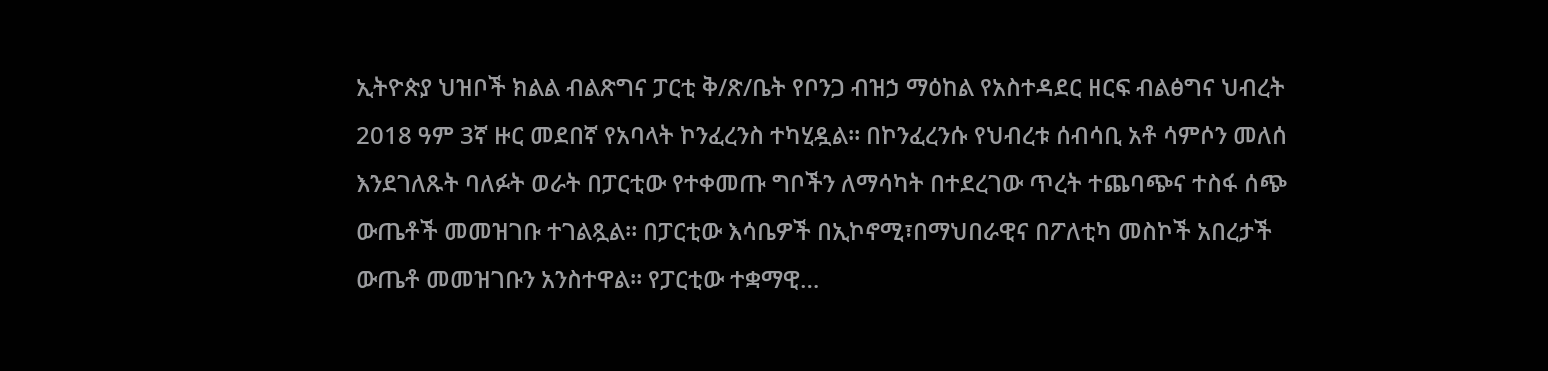ኢትዮጵያ ህዝቦች ክልል ብልጽግና ፓርቲ ቅ/ጽ/ቤት የቦንጋ ብዝኃ ማዕከል የአስተዳደር ዘርፍ ብልፅግና ህብረት 2018 ዓም 3ኛ ዙር መደበኛ የአባላት ኮንፈረንስ ተካሂዷል። በኮንፈረንሱ የህብረቱ ሰብሳቢ አቶ ሳምሶን መለሰ እንደገለጹት ባለፉት ወራት በፓርቲው የተቀመጡ ግቦችን ለማሳካት በተደረገው ጥረት ተጨባጭና ተስፋ ሰጭ ውጤቶች መመዝገቡ ተገልጿል። በፓርቲው እሳቤዎች በኢኮኖሚ፣በማህበራዊና በፖለቲካ መስኮች አበረታች ውጤቶ መመዝገቡን አንስተዋል። የፓርቲው ተቋማዊ…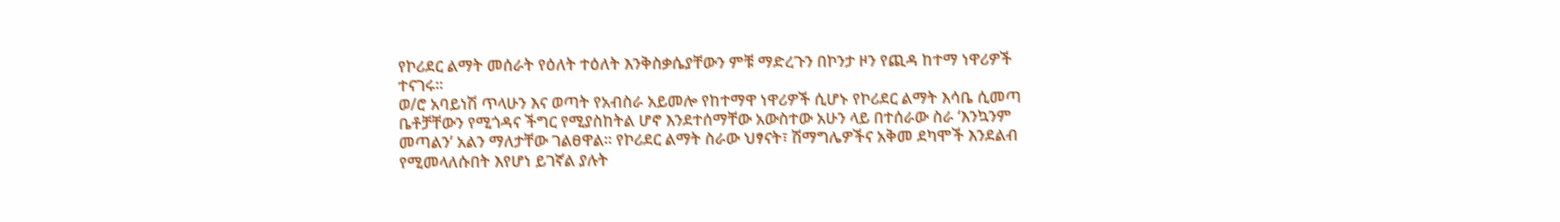የኮሪደር ልማት መሰራት የዕለት ተዕለት እንቅስቃሴያቸውን ምቹ ማድረጉን በኮንታ ዞን የጪዳ ከተማ ነዋሪዎች ተናገሩ።
ወ/ሮ አባይነሽ ጥላሁን እና ወጣት የአብስራ አይመሎ የከተማዋ ነዋሪዎች ሲሆኑ የኮሪደር ልማት እሳቤ ሲመጣ ቤቶቻቸውን የሚጎዳና ችግር የሚያስከትል ሆኖ እንደተሰማቸው አውስተው አሁን ላይ በተሰራው ስራ ‘እንኳንም መጣልን’ አልን ማለታቸው ገልፀዋል። የኮሪደር ልማት ስራው ህፃናት፣ ሽማግሌዎችና አቅመ ደካሞች እንደልብ የሚመላለሱበት እየሆነ ይገኛል ያሉት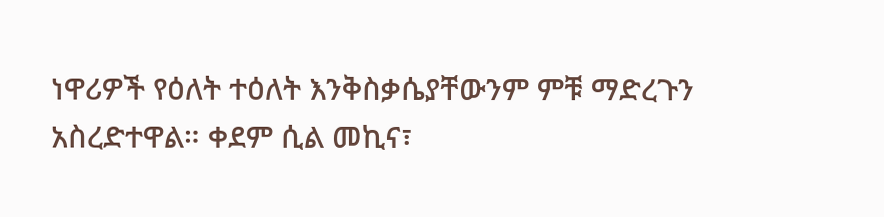ነዋሪዎች የዕለት ተዕለት እንቅስቃሴያቸውንም ምቹ ማድረጉን አስረድተዋል። ቀደም ሲል መኪና፣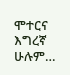ሞተርና እግረኛ ሁሉም…